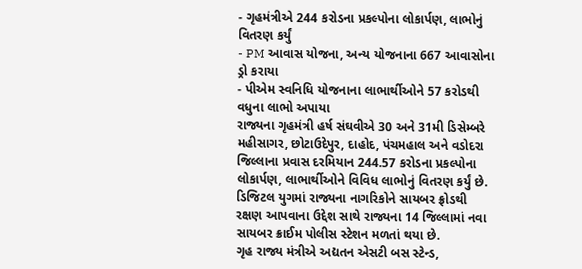- ગૃહમંત્રીએ 244 કરોડના પ્રકલ્પોના લોકાર્પણ, લાભોનું વિતરણ કર્યું
- PM આવાસ યોજના, અન્ય યોજનાના 667 આવાસોના ડ્રો કરાયા
- પીએમ સ્વનિધિ યોજનાના લાભાર્થીઓને 57 કરોડથી વધુના લાભો અપાયા
રાજ્યના ગૃહમંત્રી હર્ષ સંઘવીએ 30 અને 31મી ડિસેમ્બરે મહીસાગર, છોટાઉદેપુર, દાહોદ, પંચમહાલ અને વડોદરા જિલ્લાના પ્રવાસ દરમિયાન 244.57 કરોડના પ્રકલ્પોના લોકાર્પણ, લાભાર્થીઓને વિવિધ લાભોનું વિતરણ કર્યું છે. ડિજિટલ યુગમાં રાજ્યના નાગરિકોને સાયબર ફ્રોડથી રક્ષણ આપવાના ઉદ્દેશ સાથે રાજ્યના 14 જિલ્લામાં નવા સાયબર ક્રાઈમ પોલીસ સ્ટેશન મળતાં થયા છે.
ગૃહ રાજ્ય મંત્રીએ અદ્યતન એસટી બસ સ્ટેન્ડ,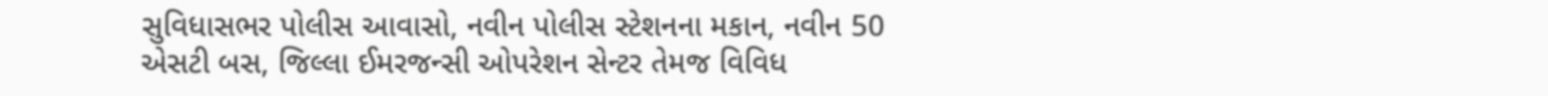સુવિધાસભર પોલીસ આવાસો, નવીન પોલીસ સ્ટેશનના મકાન, નવીન 50 એસટી બસ, જિલ્લા ઈમરજન્સી ઓપરેશન સેન્ટર તેમજ વિવિધ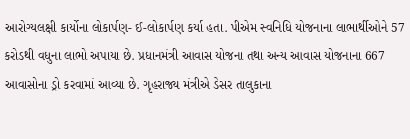આરોગ્યલક્ષી કાર્યોના લોકાર્પણ- ઈ-લોકાર્પણ કર્યા હતા. પીએમ સ્વનિધિ યોજનાના લાભાર્થીઓને 57 કરોડથી વધુના લાભો અપાયા છે. પ્રધાનમંત્રી આવાસ યોજના તથા અન્ય આવાસ યોજનાના 667 આવાસોના ડ્રો કરવામાં આવ્યા છે. ગૃહરાજ્ય મંત્રીએ ડેસર તાલુકાના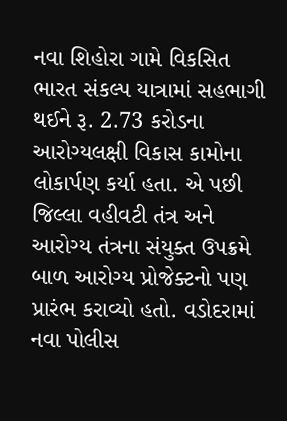નવા શિહોરા ગામે વિકસિત ભારત સંકલ્પ યાત્રામાં સહભાગી થઈને રૂ. 2.73 કરોડના આરોગ્યલક્ષી વિકાસ કામોના લોકાર્પણ કર્યા હતા. એ પછી જિલ્લા વહીવટી તંત્ર અને આરોગ્ય તંત્રના સંયુક્ત ઉપક્રમે બાળ આરોગ્ય પ્રોજેક્ટનો પણ પ્રારંભ કરાવ્યો હતો. વડોદરામાં નવા પોલીસ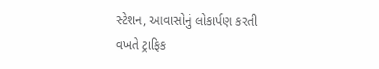સ્ટેશન, આવાસોનું લોકાર્પણ કરતી વખતે ટ્રાફિક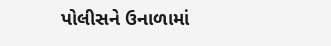પોલીસને ઉનાળામાં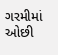ગરમીમાં ઓછી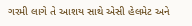ગરમી લાગે તે આશય સાથે એસી હેલમેટ અને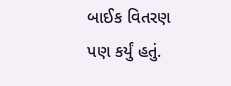બાઈક વિતરણ પણ કર્યું હતું.